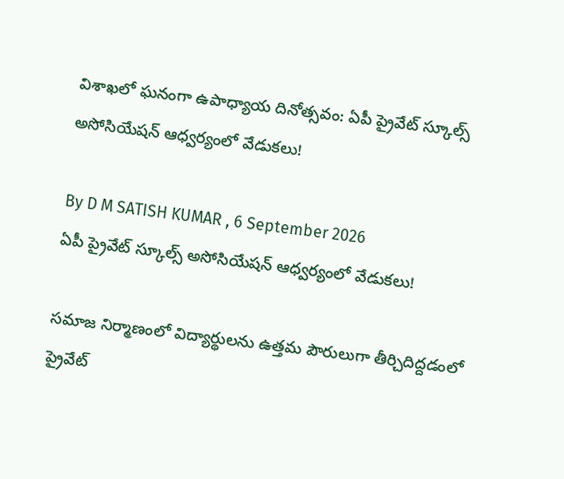విశాఖలో ఘనంగా ఉపాధ్యాయ దినోత్సవం: ఏపీ ప్రైవేట్ స్కూల్స్ అసోసియేషన్ ఆధ్వర్యంలో వేడుకలు!

By D M SATISH KUMAR , 6 September 2026
ఏపీ ప్రైవేట్ స్కూల్స్ అసోసియేషన్ ఆధ్వర్యంలో వేడుకలు!

సమాజ నిర్మాణంలో విద్యార్థులను ఉత్తమ పౌరులుగా తీర్చిదిద్దడంలో ప్రైవేట్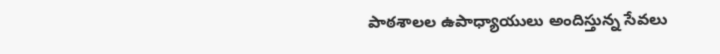పాఠశాలల ఉపాధ్యాయులు అందిస్తున్న సేవలు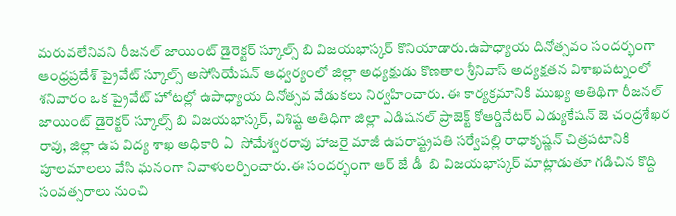మరువలేనివని రీజనల్ జాయింట్ డైరెక్టర్ స్కూల్స్ బి విజయభాస్కర్ కొనియాడారు.ఉపాధ్యాయ దినోత్సవం సందర్భంగా ఆంధ్రప్రదేశ్ ప్రైవేట్ స్కూల్స్ అసోసియేషన్ ఆధ్వర్యంలో జిల్లా అధ్యక్షుడు కొణతాల శ్రీనివాస్ అద్యక్షతన విశాఖపట్నంలో శనివారం ఒక ప్రైవేట్ హోటల్లో ఉపాధ్యాయ దినోత్సవ వేడుకలు నిర్వహించారు. ఈ కార్యక్రమానికి ముఖ్య అతిథిగా రీజనల్ జాయింట్ డైరెక్టర్ స్కూల్స్ బి విజయభాస్కర్, విశిష్ట అతిధిగా జిల్లా ఎడిషనల్ ప్రాజెక్ట్ కోఆర్డినేటర్ ఎడ్యుకేషన్ జె చంద్రశేఖర రావు, జిల్లా ఉప విద్య శాఖ అధికారి ఏ  సోమేశ్వరరావు హాజరై మాజీ ఉపరాష్ట్రపతి సర్వేపల్లి రాధాకృష్ణన్ చిత్రపటానికి పూలమాలలు వేసి ఘనంగా నివాళులర్పించారు.ఈ సందర్భంగా ఆర్ జే డీ  బి విజయభాస్కర్ మాట్లాడుతూ గడిచిన కొద్ది సంవత్సరాలు నుంచి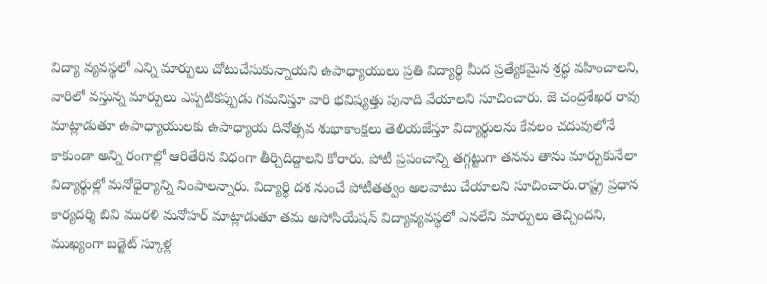విద్యా వ్యవస్థలో ఎన్ని మార్పులు చోటుచేసుకున్నాయని ఉపాధ్యాయులు ప్రతి విద్యార్థి మీద ప్రత్యేకమైన శ్రద్ధ వహించాలని, వారిలో వస్తున్న మార్పులు ఎప్పటికప్పుడు గమనిస్తూ వారి భవిష్యత్తు పునాది వేయాలని సూచించారు. జె చంద్రశేఖర రావు మాట్లాడుతూ ఉపాధ్యాయులకు ఉపాధ్యాయ దినోత్సవ శుభాకాంక్షలు తెలియజేస్తూ విద్యార్థులను కేవలం చదువులోనే కాకుండా అన్ని రంగాల్లో ఆరితేరిన విధంగా తీర్చిదిద్దాలని కోరారు. పోటీ ప్రపంచాన్ని తగ్గట్టుగా తనను తాను మార్చుకునేలా విద్యార్థుల్లో మనోధైర్యాన్ని నింపాలన్నారు. విద్యార్థి దశ నుంచే పోటీతత్వం అలవాటు చేయాలని సూచించారు.రాష్ట్ర ప్రధాన కార్యదర్శి బివి మురళి మనోహర్ మాట్లాడుతూ తమ అసోసియేషన్ విద్యావ్యవస్థలో ఎనలేని మార్పులు తెచ్చిందని,  ముఖ్యంగా బడ్జెట్ స్కూళ్ల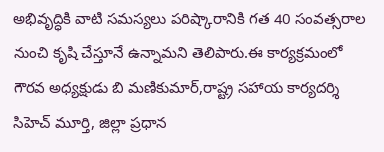అభివృద్ధికి వాటి సమస్యలు పరిష్కారానికి గత 40 సంవత్సరాల నుంచి కృషి చేస్తూనే ఉన్నామని తెలిపారు.ఈ కార్యక్రమంలో గౌరవ అధ్యక్షుడు బి మణికుమార్,రాష్ట్ర సహాయ కార్యదర్శి సిహెచ్ మూర్తి, జిల్లా ప్రధాన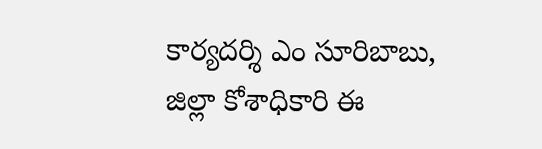కార్యదర్శి ఎం సూరిబాబు, జిల్లా కోశాధికారి ఈ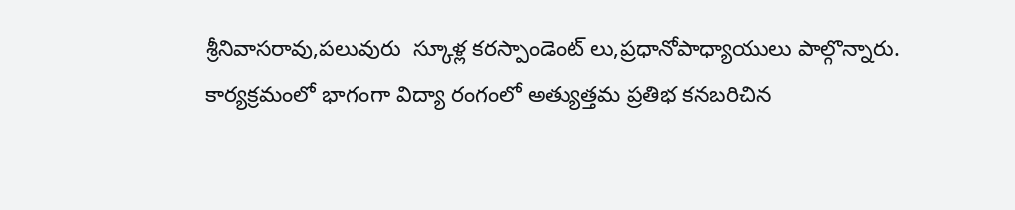శ్రీనివాసరావు,పలువురు  స్కూళ్ల కరస్పాండెంట్ లు,ప్రధానోపాధ్యాయులు పాల్గొన్నారు. కార్యక్రమంలో భాగంగా విద్యా రంగంలో అత్యుత్తమ ప్రతిభ కనబరిచిన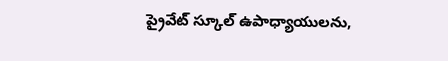ప్రైవేట్ స్కూల్ ఉపాధ్యాయులను,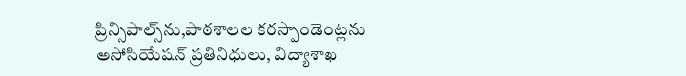ప్రిన్సిపాల్స్‌ను,పాఠశాలల కరస్పాండెంట్లను అసోసియేషన్ ప్రతినిధులు, విద్యాశాఖ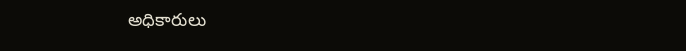అధికారులు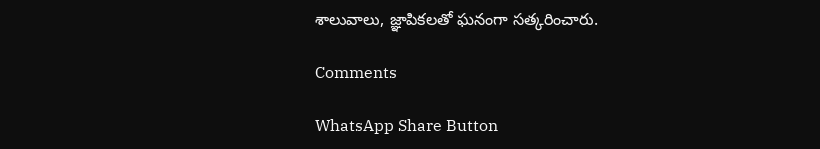శాలువాలు, జ్ఞాపికలతో ఘనంగా సత్కరించారు.

Comments

WhatsApp Share Button